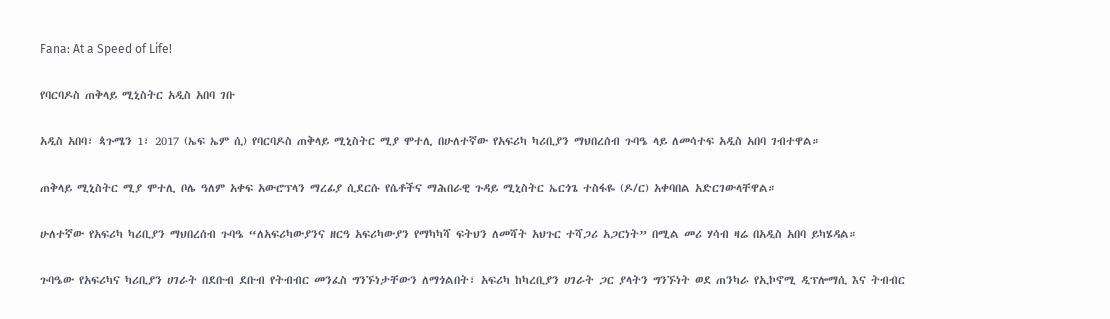Fana: At a Speed of Life!

የባርባዶስ ጠቅላይ ሚኒስትር አዲስ አበባ ገቡ

አዲስ አበባ፣ ጳጉሜን 1፣ 2017 (ኤፍ ኤም ሲ) የባርባዶስ ጠቅላይ ሚኒስትር ሚያ ሞተሊ በሁለተኛው የአፍሪካ ካሪቢያን ማህበረሰብ ጉባዔ ላይ ለመሳተፍ አዲስ አበባ ገብተዋል።

ጠቅላይ ሚኒስትር ሚያ ሞተሊ ቦሌ ዓለም አቀፍ አውሮፕላን ማረፊያ ሲደርሱ የሴቶችና ማሕበራዊ ጉዳይ ሚኒስትር ኤርጎጌ ተስፋዬ (ዶ/ር) አቀባበል አድርገውላቸዋል።

ሁለተኛው የአፍሪካ ካሪቢያን ማህበረሰብ ጉባዔ “ለአፍሪካውያንና ዘርዓ አፍሪካውያን የማካካሻ ፍትህን ለመሻት አህጉር ተሻጋሪ አጋርነት” በሚል መሪ ሃሳብ ዛሬ በአዲስ አበባ ይካሄዳል።

ጉባዔው የአፍሪካና ካሪቢያን ሀገራት በደቡብ ደቡብ የትብብር መንፈስ ግንኙነታቸውን ለማጎልበት፣ አፍሪካ ከካረቢያን ሀገራት ጋር ያላትን ግንኙነት ወደ ጠንካራ የኢኮኖሚ ዲፕሎማሲ እና ትብብር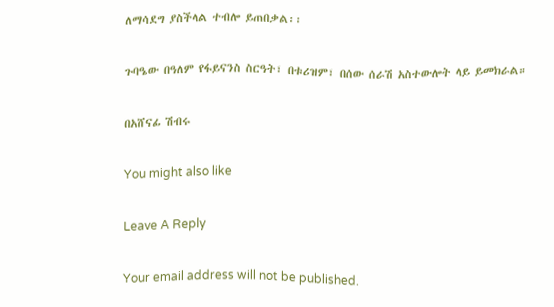ለማሳደግ ያስችላል ተብሎ ይጠበቃል፡፡

ጉባዔው በዓለም የፋይናንስ ስርዓት፣ በቱሪዝም፣ በሰው ሰራሽ አስተውሎት ላይ ይመክራል።

በአሸናፊ ሽብሩ

You might also like

Leave A Reply

Your email address will not be published.